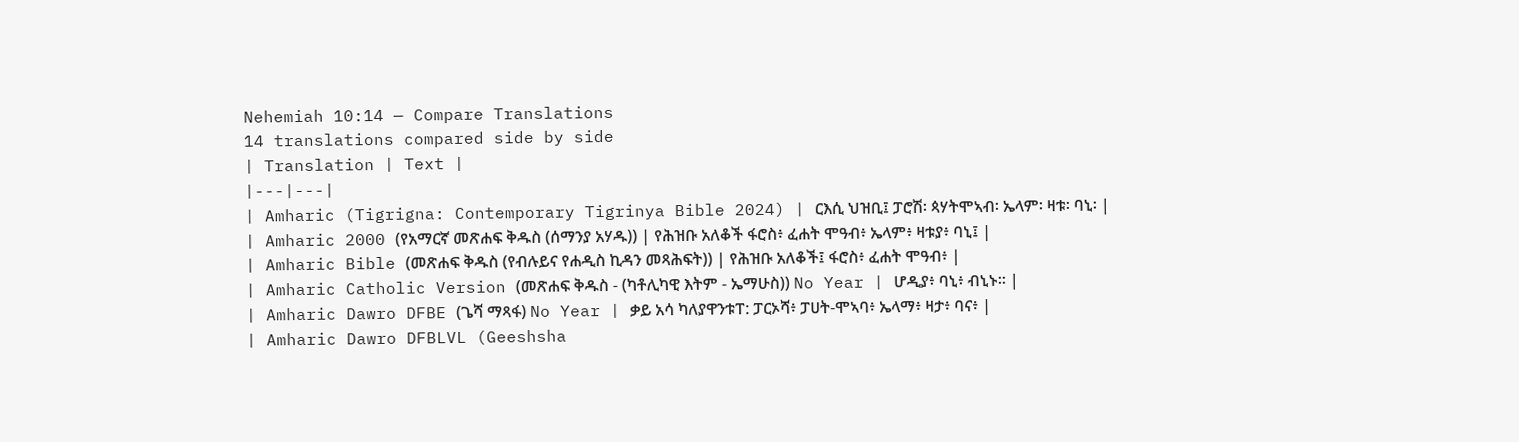Nehemiah 10:14 — Compare Translations
14 translations compared side by side
| Translation | Text |
|---|---|
| Amharic (Tigrigna: Contemporary Tigrinya Bible 2024) | ርእሲ ህዝቢ፤ ፓሮሽ፡ ጳሃትሞኣብ፡ ኤላም፡ ዛቱ፡ ባኒ፡ |
| Amharic 2000 (የአማርኛ መጽሐፍ ቅዱስ (ሰማንያ አሃዱ)) | የሕዝቡ አለቆች ፋሮስ፥ ፈሐት ሞዓብ፥ ኤላም፥ ዛቱያ፥ ባኒ፤ |
| Amharic Bible (መጽሐፍ ቅዱስ (የብሉይና የሐዲስ ኪዳን መጻሕፍት)) | የሕዝቡ አለቆች፤ ፋሮስ፥ ፈሐት ሞዓብ፥ |
| Amharic Catholic Version (መጽሐፍ ቅዱስ - (ካቶሊካዊ እትም - ኤማሁስ)) No Year | ሆዲያ፥ ባኒ፥ ብኒኑ። |
| Amharic Dawro DFBE (ጌሻ ማጻፋ) No Year | ቃይ አሳ ካለያዋንቱፐ: ፓርኦሻ፥ ፓሀት-ሞኣባ፥ ኤላማ፥ ዛታ፥ ባና፥ |
| Amharic Dawro DFBLVL (Geeshsha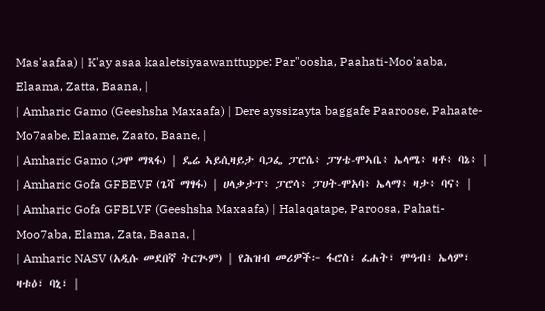Mas'aafaa) | K'ay asaa kaaletsiyaawanttuppe: Par"oosha, Paahati-Moo'aaba, Elaama, Zatta, Baana, |
| Amharic Gamo (Geeshsha Maxaafa) | Dere ayssizayta baggafe Paaroose, Pahaate-Mo7aabe, Elaame, Zaato, Baane, |
| Amharic Gamo (ጋሞ ማጻፋ) | ዴሬ ኣይሲዛይታ ባጋፌ ፓሮሴ፥ ፓሃቴ-ሞኣቤ፥ ኤላሜ፥ ዛቶ፥ ባኔ፥ |
| Amharic Gofa GFBEVF (ጌሻ ማፃፋ) | ሀላቃታፐ፥ ፓሮሳ፥ ፓሀት-ሞአባ፥ ኤላማ፥ ዛታ፥ ባና፥ |
| Amharic Gofa GFBLVF (Geeshsha Maxaafa) | Halaqatape, Paroosa, Pahati-Moo7aba, Elama, Zata, Baana, |
| Amharic NASV (አዲሱ መደበኛ ትርጒም) | የሕዝብ መሪዎች፦ ፋሮስ፣ ፈሐት፣ ሞዓብ፣ ኤላም፣ ዛቱዕ፣ ባኒ፣ |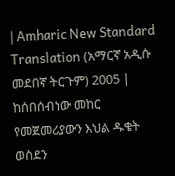| Amharic New Standard Translation (አማርኛ አዲሱ መደበኛ ትርጉም) 2005 | ከሰበሰብነው መከር የመጀመሪያውን እህል ዱቄት ወስደን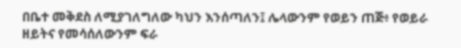በቤተ መቅደስ ለሚያገለግለው ካህን እንሰጣለን፤ ሌላውንም የወይን ጠጅ፥ የወይራ ዘይትና የመሳሰለውንም ፍራ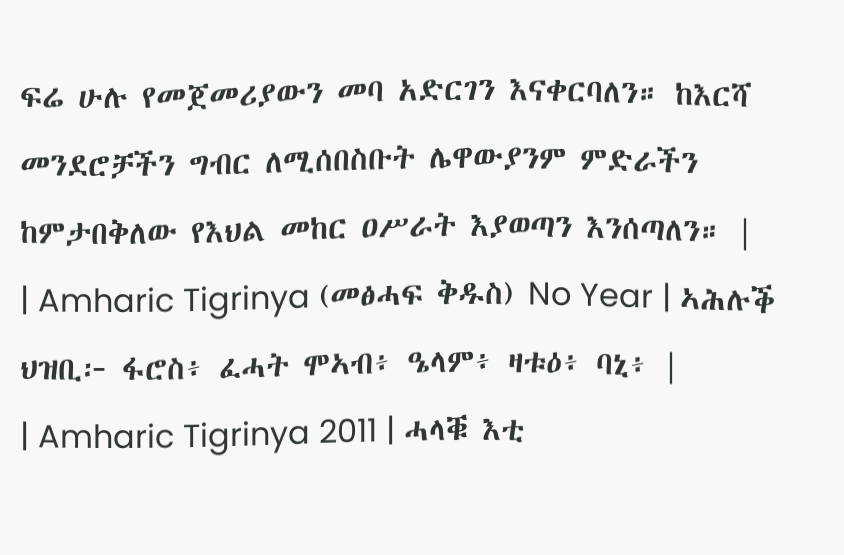ፍሬ ሁሉ የመጀመሪያውን መባ አድርገን እናቀርባለን። ከእርሻ መንደሮቻችን ግብር ለሚሰበስቡት ሌዋውያንም ምድራችን ከምታበቅለው የእህል መከር ዐሥራት እያወጣን እንሰጣለን። |
| Amharic Tigrinya (መፅሓፍ ቅዱስ) No Year | ኣሕሉቕ ህዝቢ፦ ፋሮስ፥ ፈሓት ሞኣብ፥ ዔላም፥ ዛቱዕ፥ ባኒ፥ |
| Amharic Tigrinya 2011 | ሓላቑ እቲ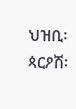ህዝቢ፡ ጳርዖሽ፡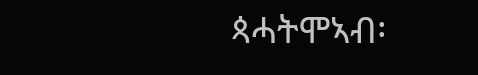ጳሓትሞኣብ፡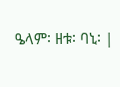ዔላም፡ ዘቱ፡ ባኒ፡ |